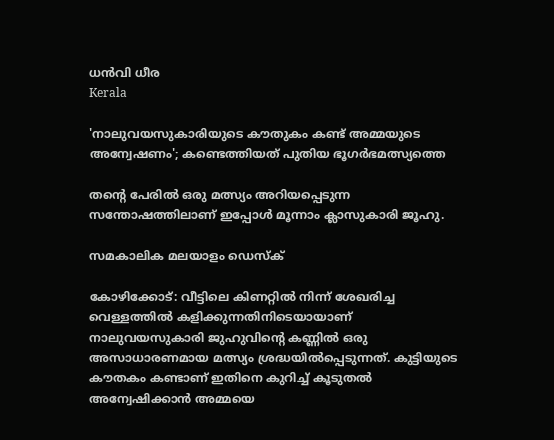ധന്‍വി ധീര
Kerala

'നാലുവയസുകാരിയുടെ കൗതുകം കണ്ട് അമ്മയുടെ അന്വേഷണം'; കണ്ടെത്തിയത് പുതിയ ഭൂഗര്‍ഭമത്സ്യത്തെ

തന്റെ പേരില്‍ ഒരു മത്സ്യം അറിയപ്പെടുന്ന സന്തോഷത്തിലാണ് ഇപ്പോള്‍ മൂന്നാം ക്ലാസുകാരി ജൂഹു.

സമകാലിക മലയാളം ഡെസ്ക്

കോഴിക്കോട്: വീട്ടിലെ കിണറ്റില്‍ നിന്ന് ശേഖരിച്ച വെള്ളത്തില്‍ കളിക്കുന്നതിനിടെയായാണ് നാലുവയസുകാരി ജുഹുവിന്റെ കണ്ണില്‍ ഒരു അസാധാരണമായ മത്സ്യം ശ്രദ്ധയില്‍പ്പെടുന്നത്. കുട്ടിയുടെ കൗതകം കണ്ടാണ് ഇതിനെ കുറിച്ച് കൂടുതല്‍ അന്വേഷിക്കാന്‍ അമ്മയെ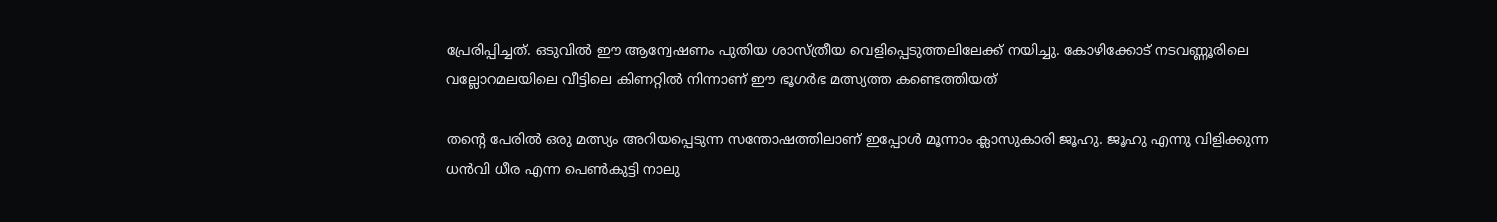പ്രേരിപ്പിച്ചത്. ഒടുവില്‍ ഈ ആന്വേഷണം പുതിയ ശാസ്ത്രീയ വെളിപ്പെടുത്തലിലേക്ക് നയിച്ചു. കോഴിക്കോട് നടവണ്ണൂരിലെ വല്ലോറമലയിലെ വീട്ടിലെ കിണറ്റില്‍ നിന്നാണ് ഈ ഭൂഗര്‍ഭ മത്സ്യത്ത കണ്ടെത്തിയത്

തന്റെ പേരില്‍ ഒരു മത്സ്യം അറിയപ്പെടുന്ന സന്തോഷത്തിലാണ് ഇപ്പോള്‍ മൂന്നാം ക്ലാസുകാരി ജൂഹു. ജൂഹു എന്നു വിളിക്കുന്ന ധന്‍വി ധീര എന്ന പെണ്‍കുട്ടി നാലു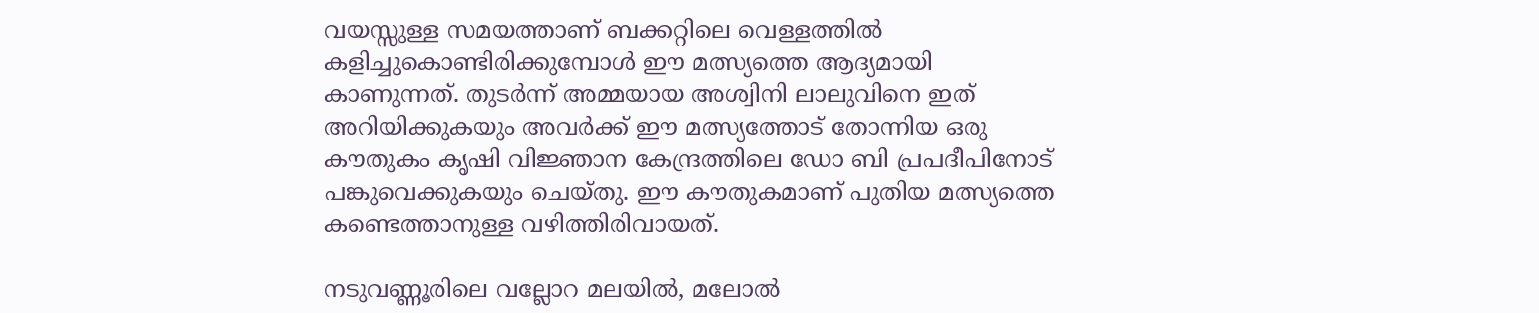വയസ്സുള്ള സമയത്താണ് ബക്കറ്റിലെ വെള്ളത്തില്‍ കളിച്ചുകൊണ്ടിരിക്കുമ്പോള്‍ ഈ മത്സ്യത്തെ ആദ്യമായി കാണുന്നത്. തുടര്‍ന്ന് അമ്മയായ അശ്വിനി ലാലുവിനെ ഇത് അറിയിക്കുകയും അവര്‍ക്ക് ഈ മത്സ്യത്തോട് തോന്നിയ ഒരു കൗതുകം കൃഷി വിജ്ഞാന കേന്ദ്രത്തിലെ ഡോ ബി പ്രപദീപിനോട് പങ്കുവെക്കുകയും ചെയ്തു. ഈ കൗതുകമാണ് പുതിയ മത്സ്യത്തെ കണ്ടെത്താനുള്ള വഴിത്തിരിവായത്.

നടുവണ്ണൂരിലെ വല്ലോറ മലയില്‍, മലോല്‍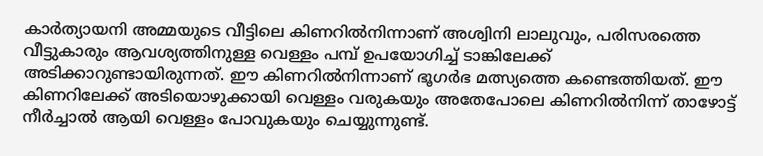കാര്‍ത്യായനി അമ്മയുടെ വീട്ടിലെ കിണറില്‍നിന്നാണ് അശ്വിനി ലാലുവും, പരിസരത്തെ വീട്ടുകാരും ആവശ്യത്തിനുള്ള വെള്ളം പമ്പ് ഉപയോഗിച്ച് ടാങ്കിലേക്ക് അടിക്കാറുണ്ടായിരുന്നത്. ഈ കിണറില്‍നിന്നാണ് ഭൂഗര്‍ഭ മത്സ്യത്തെ കണ്ടെത്തിയത്. ഈ കിണറിലേക്ക് അടിയൊഴുക്കായി വെള്ളം വരുകയും അതേപോലെ കിണറില്‍നിന്ന് താഴോട്ട് നീര്‍ച്ചാല്‍ ആയി വെള്ളം പോവുകയും ചെയ്യുന്നുണ്ട്.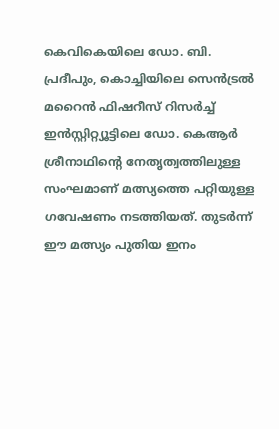കെവികെയിലെ ഡോ. ബി. പ്രദീപും, കൊച്ചിയിലെ സെന്‍ട്രല്‍ മറൈന്‍ ഫിഷറീസ് റിസര്‍ച്ച് ഇന്‍സ്റ്റിറ്റ്യൂട്ടിലെ ഡോ. കെആര്‍ ശ്രീനാഥിന്റെ നേതൃത്വത്തിലുള്ള സംഘമാണ് മത്സ്യത്തെ പറ്റിയുള്ള ഗവേഷണം നടത്തിയത്. തുടര്‍ന്ന് ഈ മത്സ്യം പുതിയ ഇനം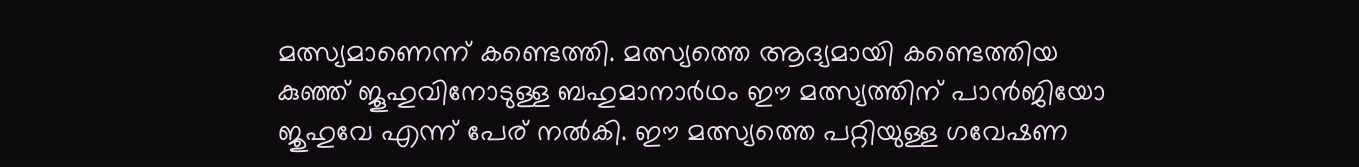മത്സ്യമാണെന്ന് കണ്ടെത്തി. മത്സ്യത്തെ ആദ്യമായി കണ്ടെത്തിയ കുഞ്ഞ് ജൂഹുവിനോടുള്ള ബഹുമാനാര്‍ഥം ഈ മത്സ്യത്തിന് പാന്‍ജിയോ ജുഹുവേ എന്ന് പേര് നല്‍കി. ഈ മത്സ്യത്തെ പറ്റിയുള്ള ഗവേഷണ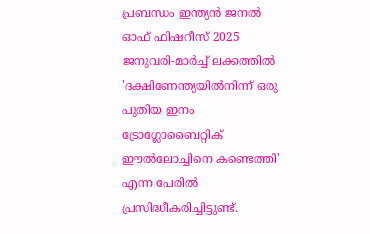പ്രബന്ധം ഇന്ത്യന്‍ ജനല്‍ ഓഫ് ഫിഷറീസ് 2025 ജനുവരി-മാര്‍ച്ച് ലക്കത്തില്‍ 'ദക്ഷിണേന്ത്യയില്‍നിന്ന് ഒരു പുതിയ ഇനം ട്രോഗ്ലോബൈറ്റിക് ഈല്‍ലോച്ചിനെ കണ്ടെത്തി' എന്ന പേരില്‍ പ്രസിദ്ധീകരിച്ചിട്ടുണ്ട്.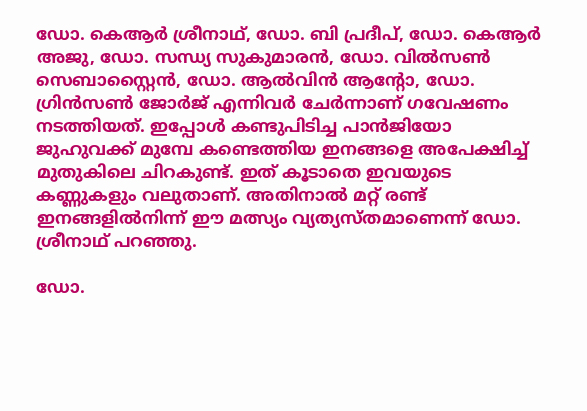ഡോ. കെആര്‍ ശ്രീനാഥ്, ഡോ. ബി പ്രദീപ്, ഡോ. കെആര്‍ അജു, ഡോ. സന്ധ്യ സുകുമാരന്‍, ഡോ. വില്‍സണ്‍ സെബാസ്റ്റൈന്‍, ഡോ. ആല്‍വിന്‍ ആന്റോ, ഡോ. ഗ്രിന്‍സണ്‍ ജോര്‍ജ് എന്നിവര്‍ ചേര്‍ന്നാണ് ഗവേഷണം നടത്തിയത്. ഇപ്പോള്‍ കണ്ടുപിടിച്ച പാന്‍ജിയോ ജുഹുവക്ക് മുമ്പേ കണ്ടെത്തിയ ഇനങ്ങളെ അപേക്ഷിച്ച് മുതുകിലെ ചിറകുണ്ട്. ഇത് കൂടാതെ ഇവയുടെ കണ്ണുകളും വലുതാണ്. അതിനാല്‍ മറ്റ് രണ്ട് ഇനങ്ങളില്‍നിന്ന് ഈ മത്സ്യം വ്യത്യസ്തമാണെന്ന് ഡോ. ശ്രീനാഥ് പറഞ്ഞു.

ഡോ.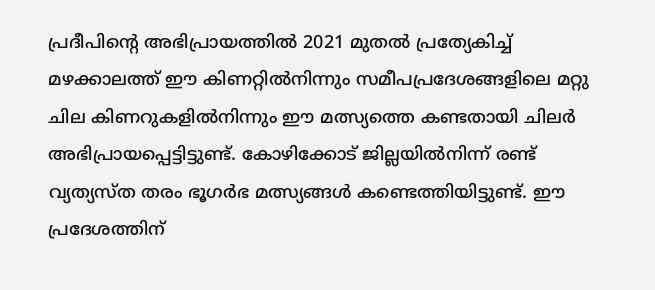പ്രദീപിന്റെ അഭിപ്രായത്തില്‍ 2021 മുതല്‍ പ്രത്യേകിച്ച് മഴക്കാലത്ത് ഈ കിണറ്റില്‍നിന്നും സമീപപ്രദേശങ്ങളിലെ മറ്റു ചില കിണറുകളില്‍നിന്നും ഈ മത്സ്യത്തെ കണ്ടതായി ചിലര്‍ അഭിപ്രായപ്പെട്ടിട്ടുണ്ട്. കോഴിക്കോട് ജില്ലയില്‍നിന്ന് രണ്ട് വ്യത്യസ്ത തരം ഭൂഗര്‍ഭ മത്സ്യങ്ങള്‍ കണ്ടെത്തിയിട്ടുണ്ട്. ഈ പ്രദേശത്തിന്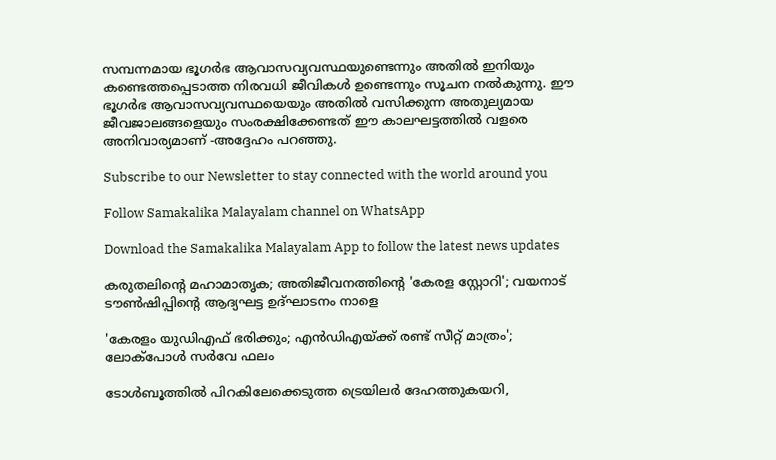സമ്പന്നമായ ഭൂഗര്‍ഭ ആവാസവ്യവസ്ഥയുണ്ടെന്നും അതില്‍ ഇനിയും കണ്ടെത്തപ്പെടാത്ത നിരവധി ജീവികള്‍ ഉണ്ടെന്നും സൂചന നല്‍കുന്നു. ഈ ഭൂഗര്‍ഭ ആവാസവ്യവസ്ഥയെയും അതില്‍ വസിക്കുന്ന അതുല്യമായ ജീവജാലങ്ങളെയും സംരക്ഷിക്കേണ്ടത് ഈ കാലഘട്ടത്തില്‍ വളരെ അനിവാര്യമാണ് -അദ്ദേഹം പറഞ്ഞു.

Subscribe to our Newsletter to stay connected with the world around you

Follow Samakalika Malayalam channel on WhatsApp

Download the Samakalika Malayalam App to follow the latest news updates

കരുതലിന്റെ മഹാമാതൃക; അതിജീവനത്തിന്റെ 'കേരള സ്റ്റോറി'; വയനാട് ടൗണ്‍ഷിപ്പിന്റെ ആദ്യഘട്ട ഉദ്ഘാടനം നാളെ

'കേരളം യുഡിഎഫ് ഭരിക്കും; എന്‍ഡിഎയ്ക്ക് രണ്ട് സീറ്റ് മാത്രം'; ലോക്‌പോള്‍ സര്‍വേ ഫലം

ടോള്‍ബൂത്തില്‍ പിറകിലേക്കെടുത്ത ട്രെയിലര്‍ ദേഹത്തുകയറി,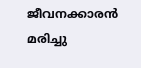ജീവനക്കാരന്‍ മരിച്ചു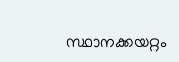സ്ഥാനക്കയറ്റം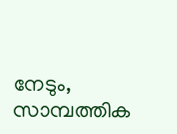നേടും, സാമ്പത്തിക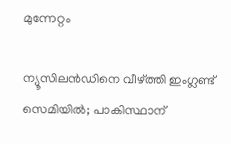മുന്നേറ്റം

ന്യൂസിലൻഡിനെ വീഴ്ത്തി ഇംഗ്ലണ്ട് സെമിയിൽ; പാകിസ്ഥാന്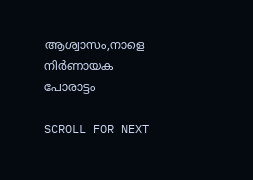ആശ്വാസം,നാളെ നിർണായക പോരാട്ടം

SCROLL FOR NEXT